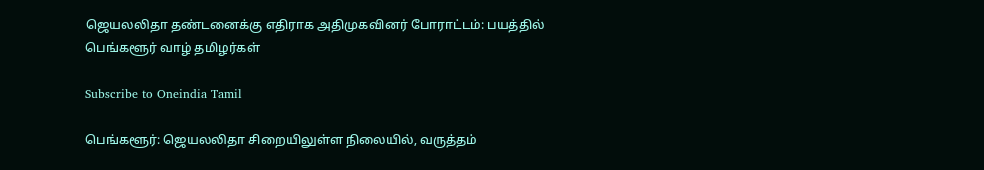ஜெயலலிதா தண்டனைக்கு எதிராக அதிமுகவினர் போராட்டம்: பயத்தில் பெங்களூர் வாழ் தமிழர்கள்

Subscribe to Oneindia Tamil

பெங்களூர்: ஜெயலலிதா சிறையிலுள்ள நிலையில், வருத்தம்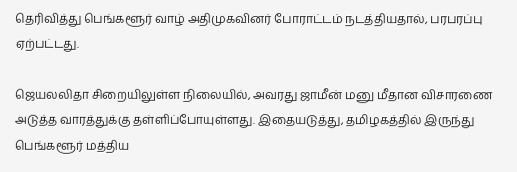தெரிவித்து பெங்களூர் வாழ் அதிமுகவினர் போராட்டம் நடத்தியதால், பரபரப்பு ஏற்பட்டது.

ஜெயலலிதா சிறையிலுள்ள நிலையில், அவரது ஜாமீன் மனு மீதான விசாரணை அடுத்த வாரத்துக்கு தள்ளிப்போயுள்ளது. இதையடுத்து, தமிழகத்தில் இருந்து பெங்களூர் மத்திய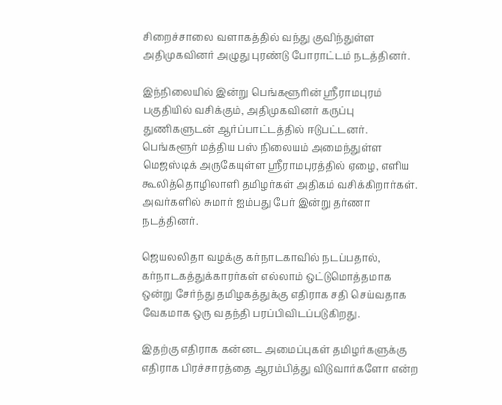சிறைச்சாலை வளாகத்தில் வந்து குவிந்துள்ள அதிமுகவினர் அழுது புரண்டு போராட்டம் நடத்தினர்.

இந்நிலையில் இன்று பெங்களூரின் ஸ்ரீராமபுரம் பகுதியில் வசிக்கும், அதிமுகவினர் கருப்பு துணிகளுடன் ஆர்ப்பாட்டத்தில் ஈடுபட்டனர். பெங்களூர் மத்திய பஸ் நிலையம் அமைந்துள்ள மெஜஸ்டிக் அருகேயுள்ள ஸ்ரீராமபுரத்தில் ஏழை, எளிய கூலித்தொழிலாளி தமிழர்கள் அதிகம் வசிக்கிறார்கள். அவர்களில் சுமார் ஐம்பது பேர் இன்று தர்ணா நடத்தினர்.

ஜெயலலிதா வழக்கு கர்நாடகாவில் நடப்பதால், கர்நாடகத்துக்காரர்கள் எல்லாம் ஒட்டுமொத்தமாக ஒன்று சேர்ந்து தமிழகத்துக்கு எதிராக சதி செய்வதாக வேகமாக ஒரு வதந்தி பரப்பிவிடப்படுகிறது.

இதற்கு எதிராக கன்னட அமைப்புகள் தமிழர்களுக்கு எதிராக பிரச்சாரத்தை ஆரம்பித்து விடுவார்களோ என்ற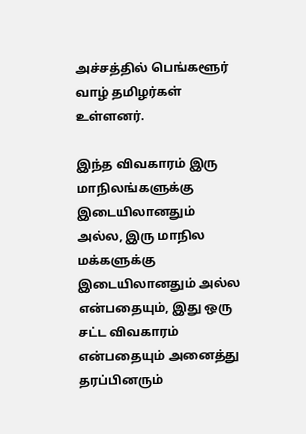அச்சத்தில் பெங்களூர் வாழ் தமிழர்கள் உள்ளனர்.

இந்த விவகாரம் இரு மாநிலங்களுக்கு இடையிலானதும் அல்ல, இரு மாநில மக்களுக்கு இடையிலானதும் அல்ல என்பதையும், இது ஒரு சட்ட விவகாரம் என்பதையும் அனைத்து தரப்பினரும்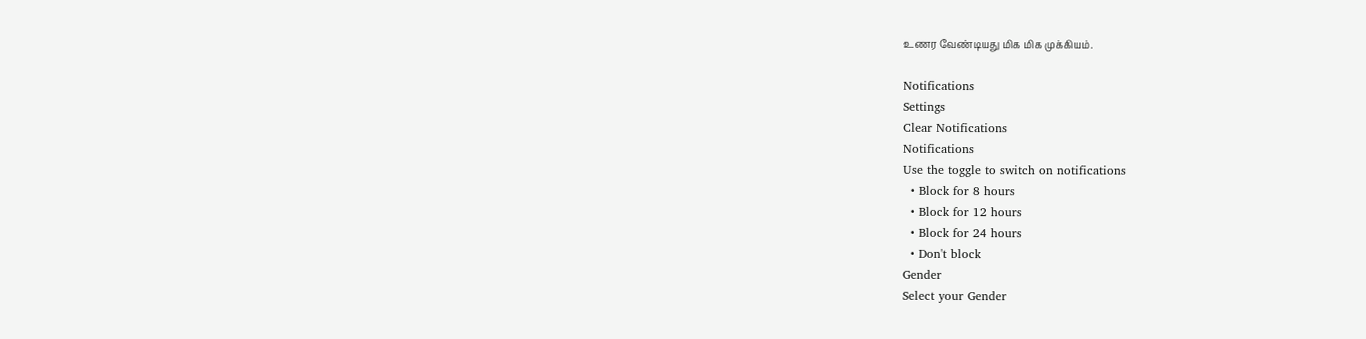உணர வேண்டியது மிக மிக முக்கியம்.

Notifications
Settings
Clear Notifications
Notifications
Use the toggle to switch on notifications
  • Block for 8 hours
  • Block for 12 hours
  • Block for 24 hours
  • Don't block
Gender
Select your Gender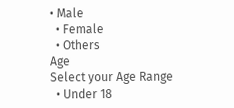• Male
  • Female
  • Others
Age
Select your Age Range
  • Under 18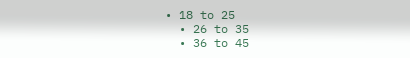• 18 to 25
  • 26 to 35
  • 36 to 45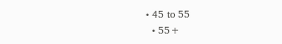• 45 to 55
  • 55+